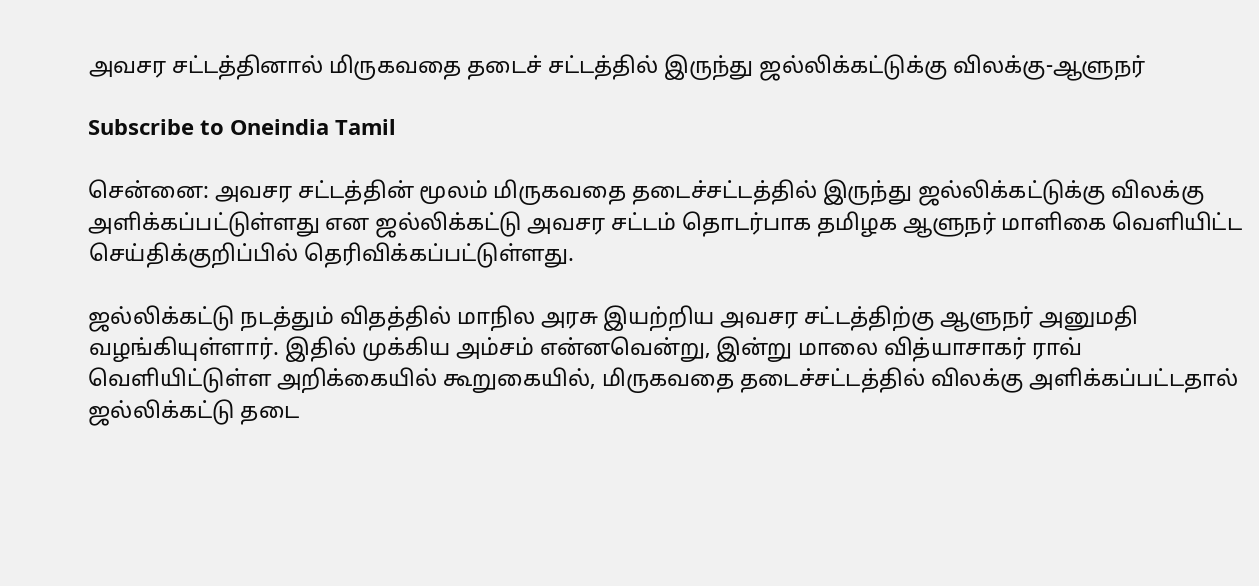அவசர சட்டத்தினால் மிருகவதை தடைச் சட்டத்தில் இருந்து ஜல்லிக்கட்டுக்கு விலக்கு-ஆளுநர்

Subscribe to Oneindia Tamil

சென்னை: அவசர சட்டத்தின் மூலம் மிருகவதை தடைச்சட்டத்தில் இருந்து ஜல்லிக்கட்டுக்கு விலக்கு அளிக்கப்பட்டுள்ளது என ஜல்லிக்கட்டு அவசர சட்டம் தொடர்பாக தமிழக ஆளுநர் மாளிகை வெளியிட்ட செய்திக்குறிப்பில் தெரிவிக்கப்பட்டுள்ளது.

ஜல்லிக்கட்டு நடத்தும் விதத்தில் மாநில அரசு இயற்றிய அவசர சட்டத்திற்கு ஆளுநர் அனுமதி வழங்கியுள்ளார். இதில் முக்கிய அம்சம் என்னவென்று, இன்று மாலை வித்யாசாகர் ராவ் வெளியிட்டுள்ள அறிக்கையில் கூறுகையில், மிருகவதை தடைச்சட்டத்தில் விலக்கு அளிக்கப்பட்டதால் ஜல்லிக்கட்டு தடை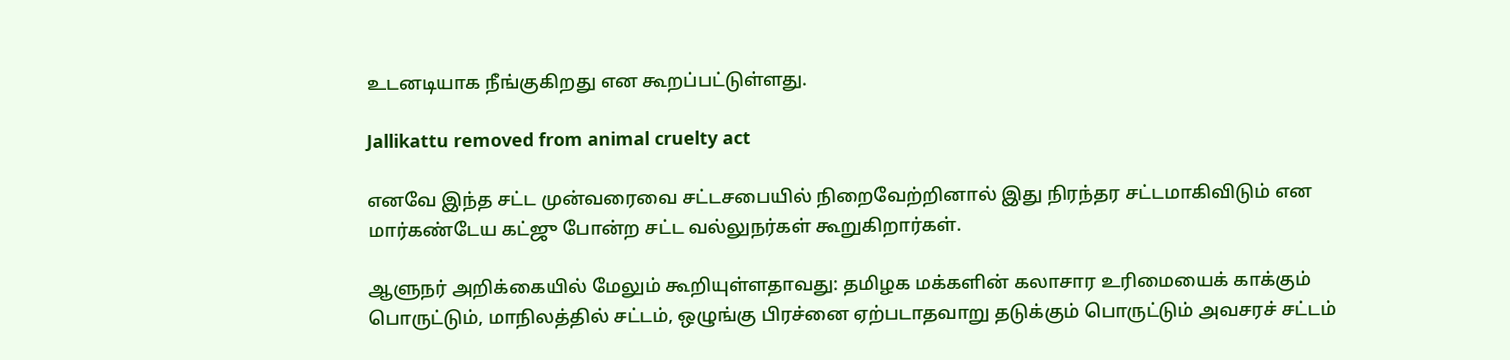உடனடியாக நீங்குகிறது என கூறப்பட்டுள்ளது.

Jallikattu removed from animal cruelty act

எனவே இந்த சட்ட முன்வரைவை சட்டசபையில் நிறைவேற்றினால் இது நிரந்தர சட்டமாகிவிடும் என மார்கண்டேய கட்ஜு போன்ற சட்ட வல்லுநர்கள் கூறுகிறார்கள்.

ஆளுநர் அறிக்கையில் மேலும் கூறியுள்ளதாவது: தமிழக மக்களின் கலாசார உரிமையைக் காக்கும் பொருட்டும், மாநிலத்தில் சட்டம், ஒழுங்கு பிரச்னை ஏற்படாதவாறு தடுக்கும் பொருட்டும் அவசரச் சட்டம்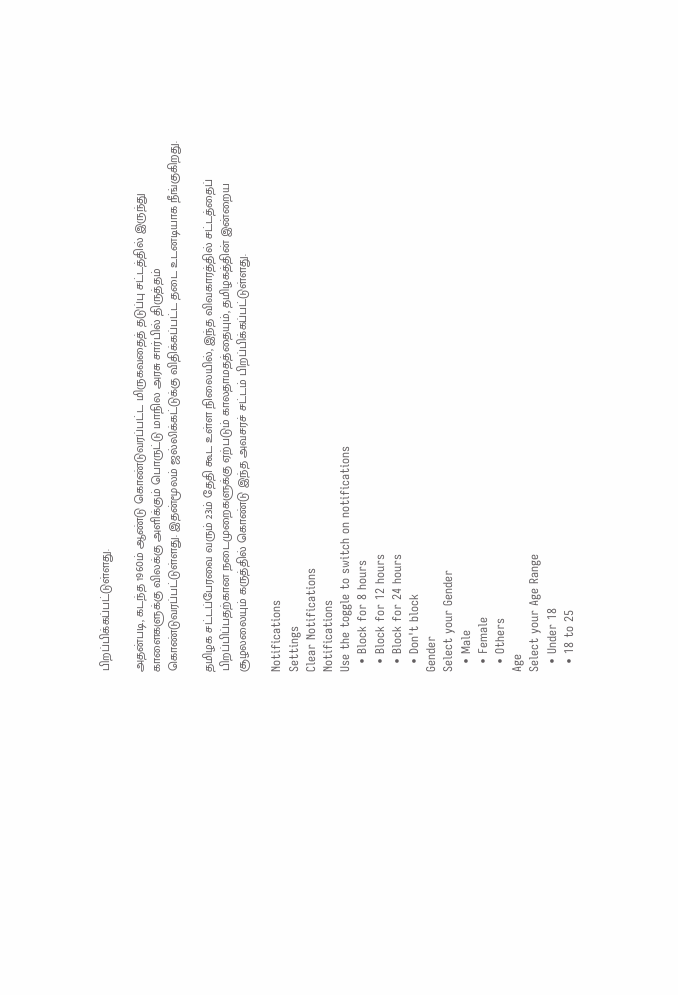பிறப்பிக்கப்பட்டுள்ளது.

அதன்படி, கடந்த 1960ம் ஆண்டு கொண்டுவரப்பட்ட மிருகவதைத் தடுப்பு சட்டத்தில் இருந்து காளைகளுக்கு விலக்கு அளிக்கும் பொருட்டு மாநில அரசு சார்பில் திருத்தம் கொண்டுவரப்பட்டுள்ளது. இதன்மூலம் ஜல்லிக்கட்டுக்கு விதிக்கப்பட்ட தடை உடனடியாக நீங்குகிறது.

தமிழக சட்டப்பேரவை வரும் 23ம் தேதி கூட உள்ள நிலையில், இந்த விவகாரத்தில் சட்டத்தைப் பிறப்பிப்பதற்கான நடைமுறைகளுக்கு ஏற்படும் காலதாமதத்தையும், தமிழகத்தின் இன்றைய சூழலலையும் கருத்தில் கொண்டு இந்த அவசரச் சட்டம் பிறப்பிக்கப்பட்டுள்ளது.

Notifications
Settings
Clear Notifications
Notifications
Use the toggle to switch on notifications
  • Block for 8 hours
  • Block for 12 hours
  • Block for 24 hours
  • Don't block
Gender
Select your Gender
  • Male
  • Female
  • Others
Age
Select your Age Range
  • Under 18
  • 18 to 25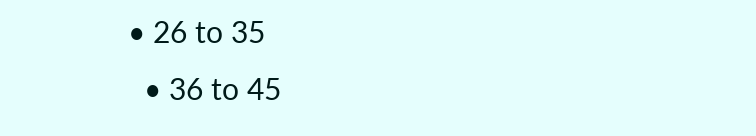• 26 to 35
  • 36 to 45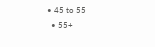• 45 to 55
  • 55+